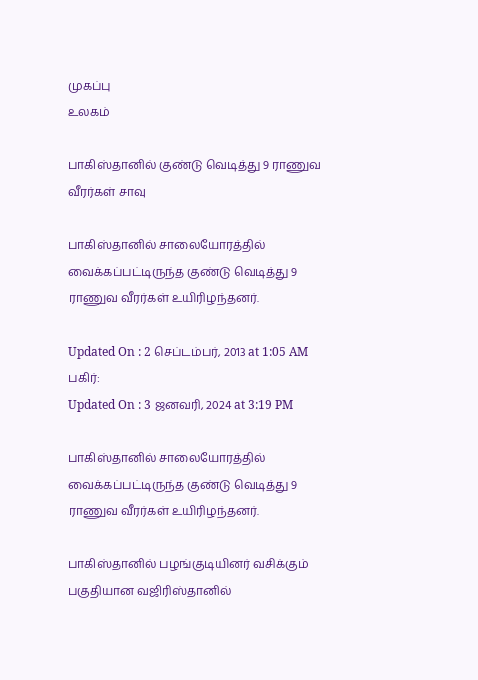முகப்பு
உலகம்

பாகிஸ்தானில் குண்டு வெடித்து 9 ராணுவ வீரர்கள் சாவு

பாகிஸ்தானில் சாலையோரத்தில் வைக்கப்பட்டிருந்த குண்டு வெடித்து 9 ராணுவ வீரர்கள் உயிரிழந்தனர்.

Updated On : 2 செப்டம்பர், 2013 at 1:05 AM
பகிர்:
Updated On : 3 ஜனவரி, 2024 at 3:19 PM

பாகிஸ்தானில் சாலையோரத்தில் வைக்கப்பட்டிருந்த குண்டு வெடித்து 9 ராணுவ வீரர்கள் உயிரிழந்தனர்.

பாகிஸ்தானில் பழங்குடியினர் வசிக்கும் பகுதியான வஜிரிஸ்தானில்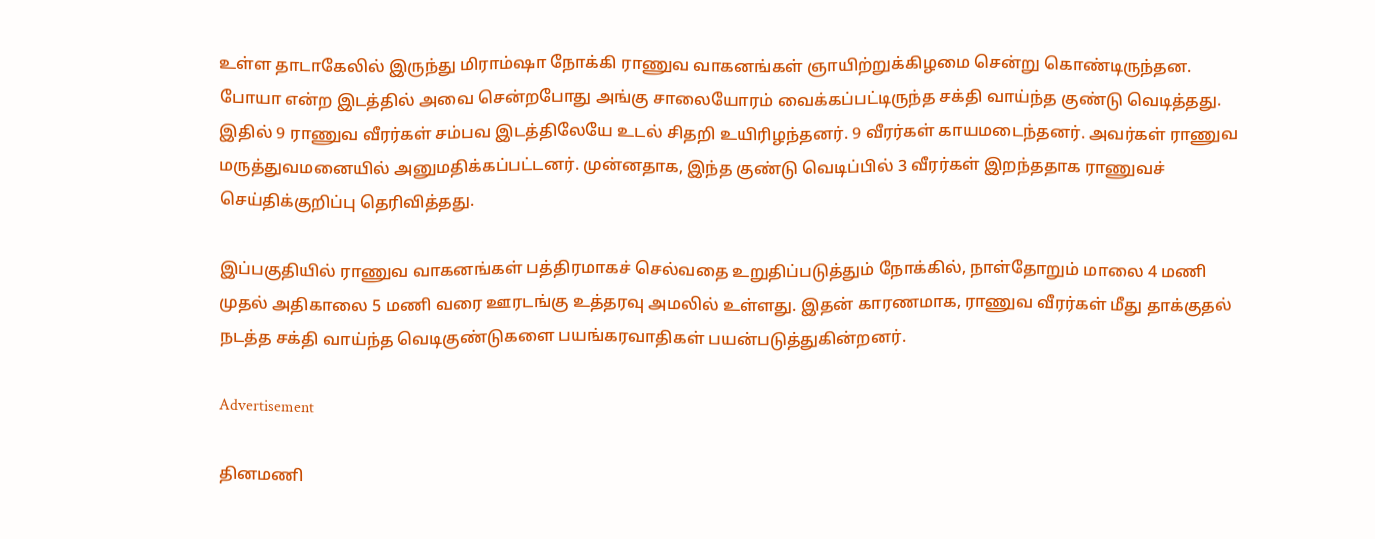உள்ள தாடாகேலில் இருந்து மிராம்ஷா நோக்கி ராணுவ வாகனங்கள் ஞாயிற்றுக்கிழமை சென்று கொண்டிருந்தன. போயா என்ற இடத்தில் அவை சென்றபோது அங்கு சாலையோரம் வைக்கப்பட்டிருந்த சக்தி வாய்ந்த குண்டு வெடித்தது. இதில் 9 ராணுவ வீரர்கள் சம்பவ இடத்திலேயே உடல் சிதறி உயிரிழந்தனர். 9 வீரர்கள் காயமடைந்தனர். அவர்கள் ராணுவ மருத்துவமனையில் அனுமதிக்கப்பட்டனர். முன்னதாக, இந்த குண்டு வெடிப்பில் 3 வீரர்கள் இறந்ததாக ராணுவச் செய்திக்குறிப்பு தெரிவித்தது.

இப்பகுதியில் ராணுவ வாகனங்கள் பத்திரமாகச் செல்வதை உறுதிப்படுத்தும் நோக்கில், நாள்தோறும் மாலை 4 மணி முதல் அதிகாலை 5 மணி வரை ஊரடங்கு உத்தரவு அமலில் உள்ளது. இதன் காரணமாக, ராணுவ வீரர்கள் மீது தாக்குதல் நடத்த சக்தி வாய்ந்த வெடிகுண்டுகளை பயங்கரவாதிகள் பயன்படுத்துகின்றனர்.

Advertisement

தினமணி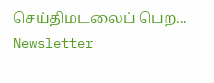செய்திமடலைப் பெற... Newsletter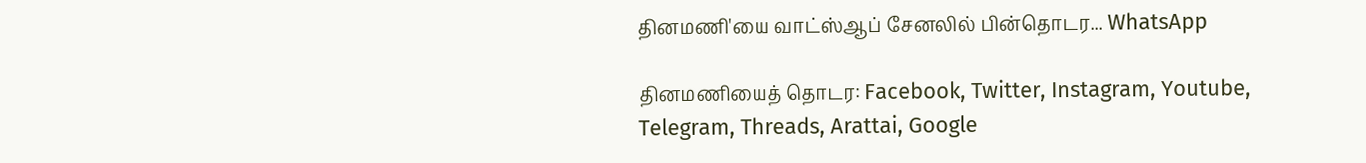தினமணி'யை வாட்ஸ்ஆப் சேனலில் பின்தொடர... WhatsApp

தினமணியைத் தொடர: Facebook, Twitter, Instagram, Youtube, Telegram, Threads, Arattai, Google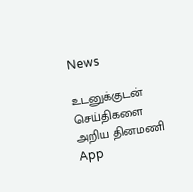News

உடனுக்குடன் செய்திகளை அறிய தினமணி App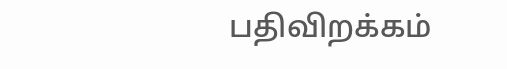பதிவிறக்கம்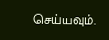செய்யவும்.